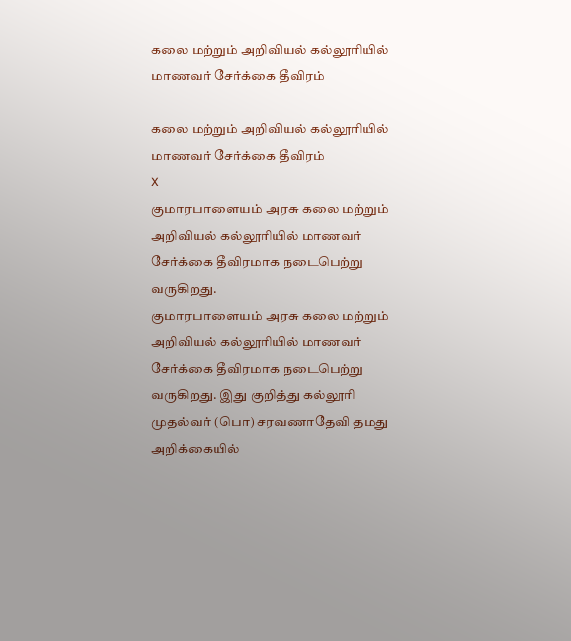கலை மற்றும் அறிவியல் கல்லூரியில் மாணவர் சேர்க்கை தீவிரம்

கலை மற்றும் அறிவியல் கல்லூரியில் மாணவர் சேர்க்கை தீவிரம்
X
குமாரபாளையம் அரசு கலை மற்றும் அறிவியல் கல்லூரியில் மாணவர் சேர்க்கை தீவிரமாக நடைபெற்று வருகிறது.
குமாரபாளையம் அரசு கலை மற்றும் அறிவியல் கல்லூரியில் மாணவர் சேர்க்கை தீவிரமாக நடைபெற்று வருகிறது. இது குறித்து கல்லூரி முதல்வர் (பொ) சரவணாதேவி தமது அறிக்கையில்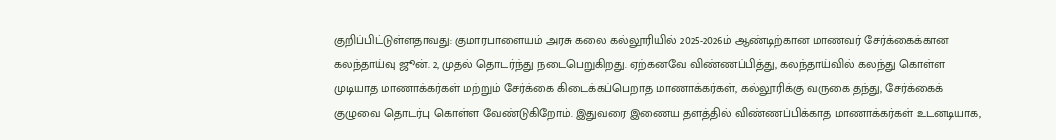குறிப்பிட்டுள்ளதாவது: குமாரபாளையம் அரசு கலை கல்லூரியில் 2025-2026ம் ஆண்டிற்கான மாணவர் சேர்க்கைக்கான கலந்தாய்வு ஜூன். 2, முதல் தொடர்ந்து நடைபெறுகிறது. ஏற்கனவே விண்ணப்பித்து, கலந்தாய்வில் கலந்து கொள்ள முடியாத மாணாக்கர்கள் மற்றும் சேர்க்கை கிடைக்கப்பெறாத மாணாக்கர்கள், கல்லூரிக்கு வருகை தந்து, சேர்க்கைக் குழுவை தொடர்பு கொள்ள வேண்டுகிறோம். இதுவரை இணைய தளத்தில் விண்ணப்பிக்காத மாணாக்கர்கள் உடனடியாக,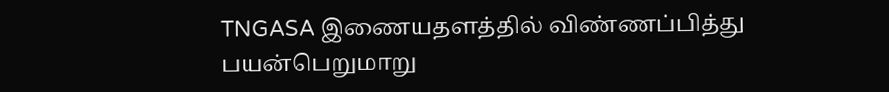TNGASA இணையதளத்தில் விண்ணப்பித்து பயன்பெறுமாறு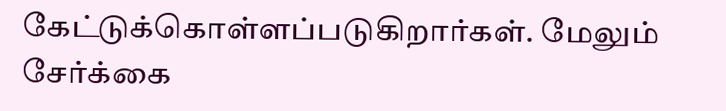கேட்டுக்கொள்ளப்படுகிறார்கள். மேலும் சேர்க்கை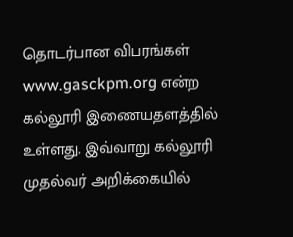தொடர்பான விபரங்கள் www.gasckpm.org என்ற கல்லூரி இணையதளத்தில் உள்ளது. இவ்வாறு கல்லூரி முதல்வர் அறிக்கையில்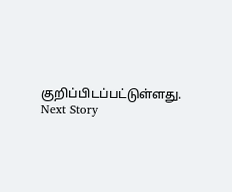குறிப்பிடப்பட்டுள்ளது.
Next Story